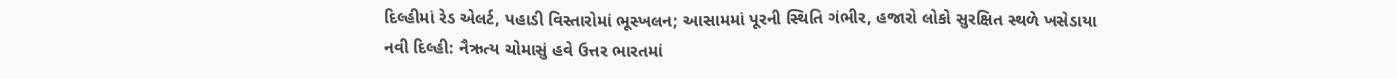દિલ્હીમાં રેડ એલર્ટ, પહાડી વિસ્તારોમાં ભૂસ્ખલન; આસામમાં પૂરની સ્થિતિ ગંભીર, હજારો લોકો સુરક્ષિત સ્થળે ખસેડાયા
નવી દિલ્હી: નૈઋત્ય ચોમાસું હવે ઉત્તર ભારતમાં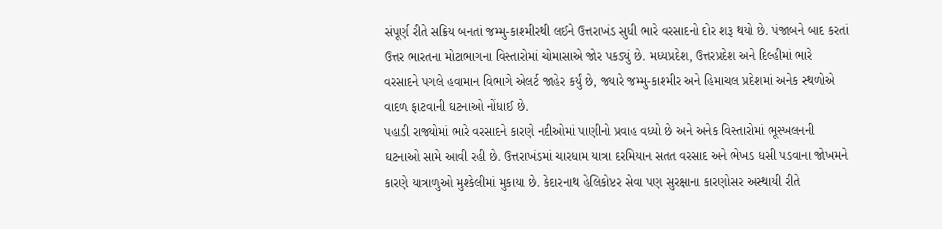સંપૂર્ણ રીતે સક્રિય બનતાં જમ્મુ-કાશ્મીરથી લઈને ઉત્તરાખંડ સુધી ભારે વરસાદનો દોર શરૂ થયો છે. પંજાબને બાદ કરતાં ઉત્તર ભારતના મોટાભાગના વિસ્તારોમાં ચોમાસાએ જોર પકડ્યું છે. મધ્યપ્રદેશ, ઉત્તરપ્રદેશ અને દિલ્હીમાં ભારે વરસાદને પગલે હવામાન વિભાગે એલર્ટ જાહેર કર્યું છે, જ્યારે જમ્મુ-કાશ્મીર અને હિમાચલ પ્રદેશમાં અનેક સ્થળોએ વાદળ ફાટવાની ઘટનાઓ નોંધાઈ છે.
પહાડી રાજ્યોમાં ભારે વરસાદને કારણે નદીઓમાં પાણીનો પ્રવાહ વધ્યો છે અને અનેક વિસ્તારોમાં ભૂસ્ખલનની ઘટનાઓ સામે આવી રહી છે. ઉત્તરાખંડમાં ચારધામ યાત્રા દરમિયાન સતત વરસાદ અને ભેખડ ધસી પડવાના જોખમને કારણે યાત્રાળુઓ મુશ્કેલીમાં મુકાયા છે. કેદારનાથ હેલિકોપ્ટર સેવા પણ સુરક્ષાના કારણોસર અસ્થાયી રીતે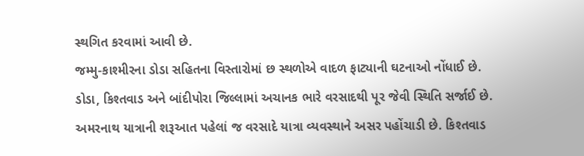સ્થગિત કરવામાં આવી છે.
જમ્મુ-કાશ્મીરના ડોડા સહિતના વિસ્તારોમાં છ સ્થળોએ વાદળ ફાટ્યાની ઘટનાઓ નોંધાઈ છે. ડોડા, કિશ્તવાડ અને બાંદીપોરા જિલ્લામાં અચાનક ભારે વરસાદથી પૂર જેવી સ્થિતિ સર્જાઈ છે. અમરનાથ યાત્રાની શરૂઆત પહેલાં જ વરસાદે યાત્રા વ્યવસ્થાને અસર પહોંચાડી છે. કિશ્તવાડ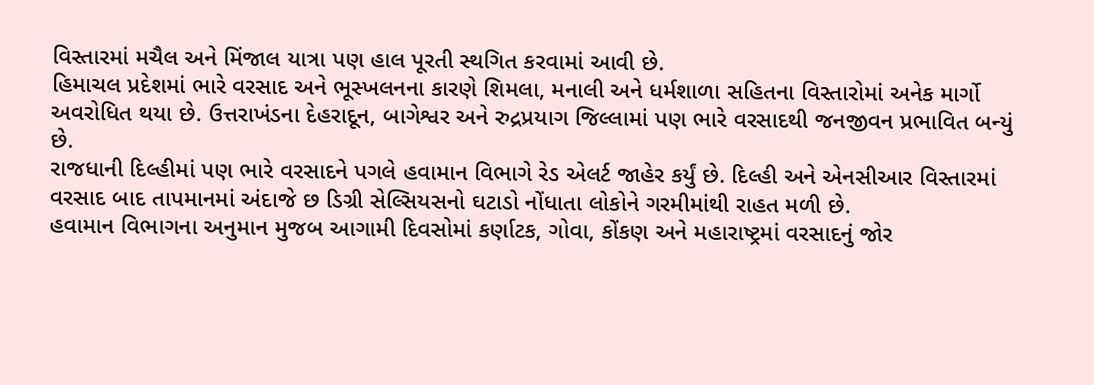વિસ્તારમાં મચૈલ અને મિંજાલ યાત્રા પણ હાલ પૂરતી સ્થગિત કરવામાં આવી છે.
હિમાચલ પ્રદેશમાં ભારે વરસાદ અને ભૂસ્ખલનના કારણે શિમલા, મનાલી અને ધર્મશાળા સહિતના વિસ્તારોમાં અનેક માર્ગો અવરોધિત થયા છે. ઉત્તરાખંડના દેહરાદૂન, બાગેશ્વર અને રુદ્રપ્રયાગ જિલ્લામાં પણ ભારે વરસાદથી જનજીવન પ્રભાવિત બન્યું છે.
રાજધાની દિલ્હીમાં પણ ભારે વરસાદને પગલે હવામાન વિભાગે રેડ એલર્ટ જાહેર કર્યું છે. દિલ્હી અને એનસીઆર વિસ્તારમાં વરસાદ બાદ તાપમાનમાં અંદાજે છ ડિગ્રી સેલ્સિયસનો ઘટાડો નોંધાતા લોકોને ગરમીમાંથી રાહત મળી છે.
હવામાન વિભાગના અનુમાન મુજબ આગામી દિવસોમાં કર્ણાટક, ગોવા, કોંકણ અને મહારાષ્ટ્રમાં વરસાદનું જોર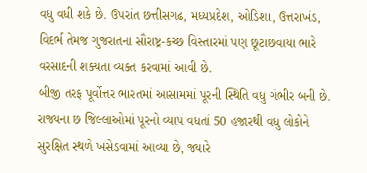વધુ વધી શકે છે. ઉપરાંત છત્તીસગઢ, મધ્યપ્રદેશ, ઓડિશા, ઉત્તરાખંડ, વિદર્ભ તેમજ ગુજરાતના સૌરાષ્ટ્ર-કચ્છ વિસ્તારમાં પણ છૂટાછવાયા ભારે વરસાદની શક્યતા વ્યક્ત કરવામાં આવી છે.
બીજી તરફ પૂર્વોત્તર ભારતમાં આસામમાં પૂરની સ્થિતિ વધુ ગંભીર બની છે. રાજ્યના છ જિલ્લાઓમાં પૂરનો વ્યાપ વધતાં 50 હજારથી વધુ લોકોને સુરક્ષિત સ્થળે ખસેડવામાં આવ્યા છે, જ્યારે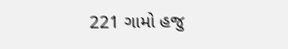221 ગામો હજુ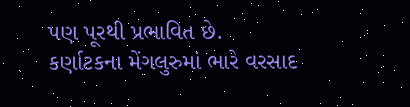પણ પૂરથી પ્રભાવિત છે.
કર્ણાટકના મેંગલુરુમાં ભારે વરસાદ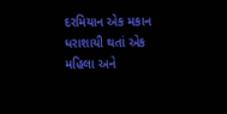દરમિયાન એક મકાન ધરાશાયી થતાં એક મહિલા અને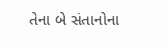તેના બે સંતાનોના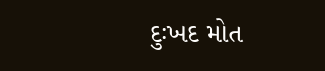દુઃખદ મોત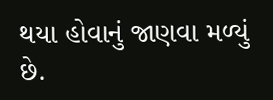થયા હોવાનું જાણવા મળ્યું છે.